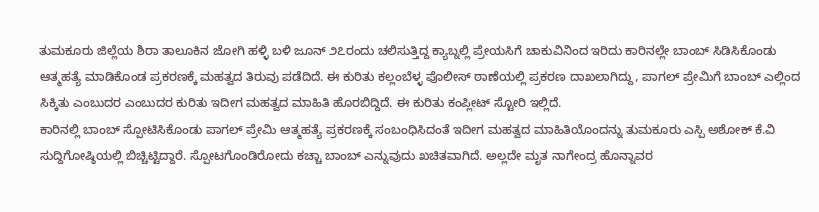ತುಮಕೂರು ಜಿಲ್ಲೆಯ ಶಿರಾ ತಾಲೂಕಿನ ಜೋಗಿ ಹಳ್ಳಿ ಬಳಿ ಜೂನ್ ೨೭ರಂದು ಚಲಿಸುತ್ತಿದ್ದ ಕ್ಯಾಬ್ನಲ್ಲಿ ಪ್ರೇಯಸಿಗೆ ಚಾಕುವಿನಿಂದ ಇರಿದು ಕಾರಿನಲ್ಲೇ ಬಾಂಬ್ ಸಿಡಿಸಿಕೊಂಡು ಆತ್ಮಹತ್ಯೆ ಮಾಡಿಕೊಂಡ ಪ್ರಕರಣಕ್ಕೆ ಮಹತ್ವದ ತಿರುವು ಪಡೆದಿದೆ. ಈ ಕುರಿತು ಕಲ್ಲಂಬೆಳ್ಳ ಪೊಲೀಸ್ ಠಾಣೆಯಲ್ಲಿ ಪ್ರಕರಣ ದಾಖಲಾಗಿದ್ದು, ಪಾಗಲ್ ಪ್ರೇಮಿಗೆ ಬಾಂಬ್ ಎಲ್ಲಿಂದ ಸಿಕ್ಕಿತು ಎಂಬುದರ ಎಂಬುದರ ಕುರಿತು ಇದೀಗ ಮಹತ್ವದ ಮಾಹಿತಿ ಹೊರಬಿದ್ದಿದೆ. ಈ ಕುರಿತು ಕಂಪ್ಲೀಟ್ ಸ್ಟೋರಿ ಇಲ್ಲಿದೆ.
ಕಾರಿನಲ್ಲಿ ಬಾಂಬ್ ಸ್ಪೋಟಿಸಿಕೊಂಡು ಪಾಗಲ್ ಪ್ರೇಮಿ ಆತ್ಮಹತ್ಯೆ ಪ್ರಕರಣಕ್ಕೆ ಸಂಬಂಧಿಸಿದಂತೆ ಇದೀಗ ಮಹತ್ವದ ಮಾಹಿತಿಯೊಂದನ್ನು ತುಮಕೂರು ಎಸ್ಪಿ ಅಶೋಕ್ ಕೆ.ವಿ ಸುದ್ದಿಗೋಷ್ಠಿಯಲ್ಲಿ ಬಿಚ್ಚಿಟ್ಟಿದ್ದಾರೆ. ಸ್ಪೋಟಗೊಂಡಿರೋದು ಕಚ್ಚಾ ಬಾಂಬ್ ಎನ್ನುವುದು ಖಚಿತವಾಗಿದೆ. ಅಲ್ಲದೇ ಮೃತ ನಾಗೇಂದ್ರ ಹೊನ್ನಾವರ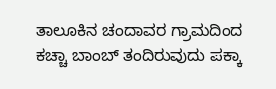ತಾಲೂಕಿನ ಚಂದಾವರ ಗ್ರಾಮದಿಂದ ಕಚ್ಚಾ ಬಾಂಬ್ ತಂದಿರುವುದು ಪಕ್ಕಾ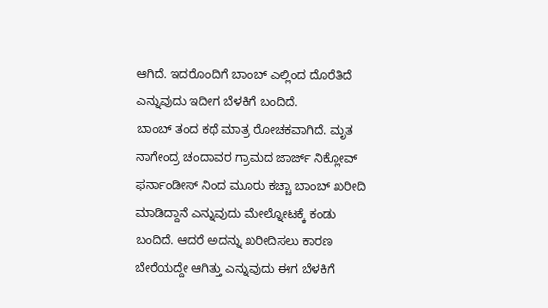ಆಗಿದೆ. ಇದರೊಂದಿಗೆ ಬಾಂಬ್ ಎಲ್ಲಿಂದ ದೊರೆತಿದೆ ಎನ್ನುವುದು ಇದೀಗ ಬೆಳಕಿಗೆ ಬಂದಿದೆ.
ಬಾಂಬ್ ತಂದ ಕಥೆ ಮಾತ್ರ ರೋಚಕವಾಗಿದೆ. ಮೃತ ನಾಗೇಂದ್ರ ಚಂದಾವರ ಗ್ರಾಮದ ಜಾರ್ಜ್ ನಿಕ್ಲೋವ್ ಫರ್ನಾಂಡೀಸ್ ನಿಂದ ಮೂರು ಕಚ್ಚಾ ಬಾಂಬ್ ಖರೀದಿ ಮಾಡಿದ್ದಾನೆ ಎನ್ನುವುದು ಮೇಲ್ನೋಟಕ್ಕೆ ಕಂಡು ಬಂದಿದೆ. ಆದರೆ ಅದನ್ನು ಖರೀದಿಸಲು ಕಾರಣ ಬೇರೆಯದ್ದೇ ಆಗಿತ್ತು ಎನ್ನುವುದು ಈಗ ಬೆಳಕಿಗೆ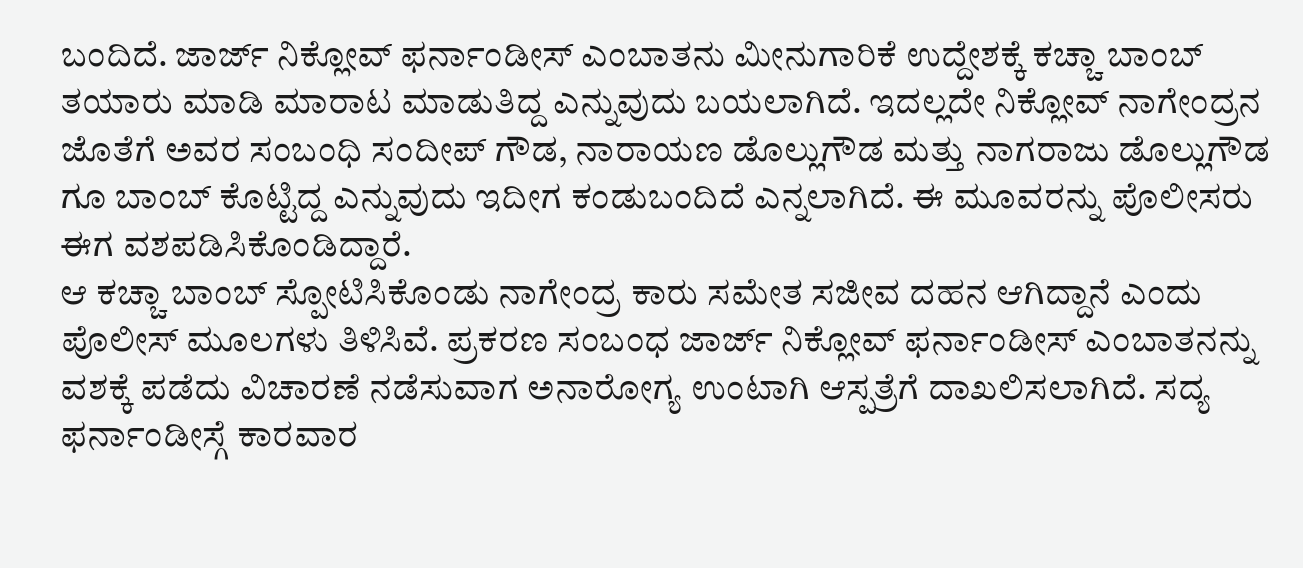ಬಂದಿದೆ. ಜಾರ್ಜ್ ನಿಕ್ಲೋವ್ ಫರ್ನಾಂಡೀಸ್ ಎಂಬಾತನು ಮೀನುಗಾರಿಕೆ ಉದ್ದೇಶಕ್ಕೆ ಕಚ್ಚಾ ಬಾಂಬ್ ತಯಾರು ಮಾಡಿ ಮಾರಾಟ ಮಾಡುತಿದ್ದ ಎನ್ನುವುದು ಬಯಲಾಗಿದೆ. ಇದಲ್ಲದೇ ನಿಕ್ಲೋವ್ ನಾಗೇಂದ್ರನ ಜೊತೆಗೆ ಅವರ ಸಂಬಂಧಿ ಸಂದೀಪ್ ಗೌಡ, ನಾರಾಯಣ ಡೊಲ್ಲುಗೌಡ ಮತ್ತು ನಾಗರಾಜು ಡೊಲ್ಲುಗೌಡ ಗೂ ಬಾಂಬ್ ಕೊಟ್ಟಿದ್ದ ಎನ್ನುವುದು ಇದೀಗ ಕಂಡುಬಂದಿದೆ ಎನ್ನಲಾಗಿದೆ. ಈ ಮೂವರನ್ನು ಪೊಲೀಸರು ಈಗ ವಶಪಡಿಸಿಕೊಂಡಿದ್ದಾರೆ.
ಆ ಕಚ್ಚಾ ಬಾಂಬ್ ಸ್ಪೋಟಿಸಿಕೊಂಡು ನಾಗೇಂದ್ರ ಕಾರು ಸಮೇತ ಸಜೀವ ದಹನ ಆಗಿದ್ದಾನೆ ಎಂದು ಪೊಲೀಸ್ ಮೂಲಗಳು ತಿಳಿಸಿವೆ. ಪ್ರಕರಣ ಸಂಬಂಧ ಜಾರ್ಜ್ ನಿಕ್ಲೋವ್ ಫರ್ನಾಂಡೀಸ್ ಎಂಬಾತನನ್ನು ವಶಕ್ಕೆ ಪಡೆದು ವಿಚಾರಣೆ ನಡೆಸುವಾಗ ಅನಾರೋಗ್ಯ ಉಂಟಾಗಿ ಆಸ್ಪತ್ರೆಗೆ ದಾಖಲಿಸಲಾಗಿದೆ. ಸದ್ಯ ಫರ್ನಾಂಡೀಸ್ಗೆ ಕಾರವಾರ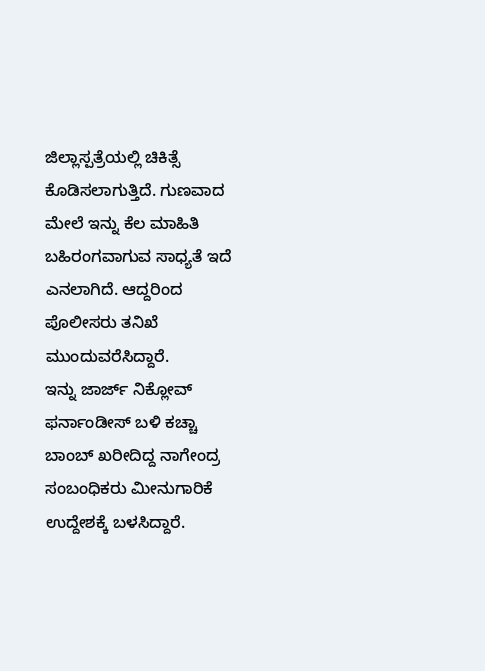ಜಿಲ್ಲಾಸ್ಪತ್ರೆಯಲ್ಲಿ ಚಿಕಿತ್ಸೆ ಕೊಡಿಸಲಾಗುತ್ತಿದೆ. ಗುಣವಾದ ಮೇಲೆ ಇನ್ನು ಕೆಲ ಮಾಹಿತಿ ಬಹಿರಂಗವಾಗುವ ಸಾಧ್ಯತೆ ಇದೆ ಎನಲಾಗಿದೆ. ಆದ್ದರಿಂದ ಪೊಲೀಸರು ತನಿಖೆ ಮುಂದುವರೆಸಿದ್ದಾರೆ.
ಇನ್ನು ಜಾರ್ಜ್ ನಿಕ್ಲೋವ್ ಫರ್ನಾಂಡೀಸ್ ಬಳಿ ಕಚ್ಚಾ ಬಾಂಬ್ ಖರೀದಿದ್ದ ನಾಗೇಂದ್ರ ಸಂಬಂಧಿಕರು ಮೀನುಗಾರಿಕೆ ಉದ್ದೇಶಕ್ಕೆ ಬಳಸಿದ್ದಾರೆ.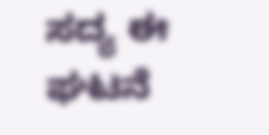ಸದ್ಯ ಈ ಘಟನೆ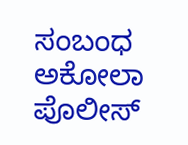ಸಂಬಂಧ ಅಕೋಲಾ ಪೊಲೀಸ್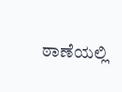ಠಾಣೆಯಲ್ಲಿ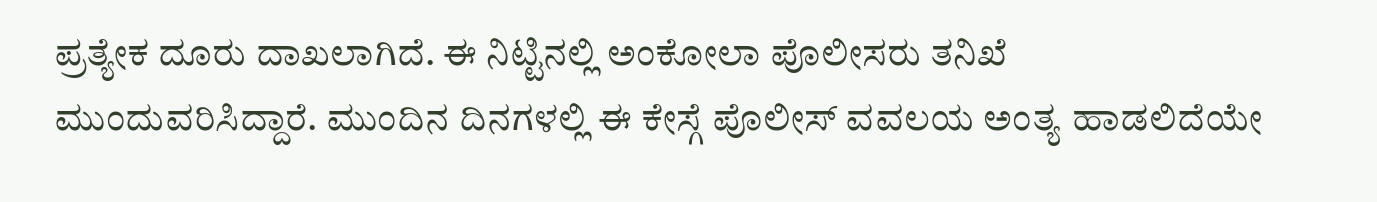ಪ್ರತ್ಯೇಕ ದೂರು ದಾಖಲಾಗಿದೆ. ಈ ನಿಟ್ಟಿನಲ್ಲಿ ಅಂಕೋಲಾ ಪೊಲೀಸರು ತನಿಖೆ ಮುಂದುವರಿಸಿದ್ದಾರೆ. ಮುಂದಿನ ದಿನಗಳಲ್ಲಿ ಈ ಕೇಸ್ಗೆ ಪೊಲೀಸ್ ವವಲಯ ಅಂತ್ಯ ಹಾಡಲಿದೆಯೇ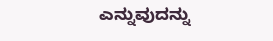ಎನ್ನುವುದನ್ನು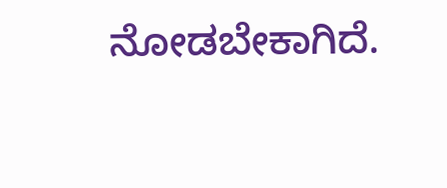ನೋಡಬೇಕಾಗಿದೆ.